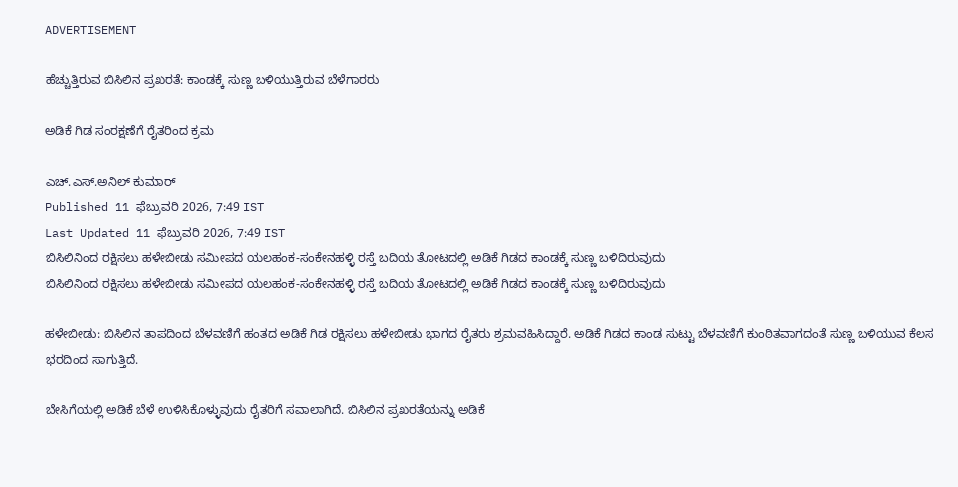ADVERTISEMENT

ಹೆಚ್ಚುತ್ತಿರುವ ಬಿಸಿಲಿನ ಪ್ರಖರತೆ: ಕಾಂಡಕ್ಕೆ ಸುಣ್ಣ ಬಳಿಯುತ್ತಿರುವ ಬೆಳೆಗಾರರು

ಅಡಿಕೆ ಗಿಡ ಸಂರಕ್ಷಣೆಗೆ ರೈತರಿಂದ ಕ್ರಮ

ಎಚ್.ಎಸ್.ಅನಿಲ್ ಕುಮಾರ್
Published 11 ಫೆಬ್ರುವರಿ 2026, 7:49 IST
Last Updated 11 ಫೆಬ್ರುವರಿ 2026, 7:49 IST
ಬಿಸಿಲಿನಿಂದ ರಕ್ಷಿಸಲು ಹಳೇಬೀಡು ಸಮೀಪದ ಯಲಹಂಕ-ಸಂಕೇನಹಳ್ಳಿ ರಸ್ತೆ ಬದಿಯ ತೋಟದಲ್ಲಿ ಅಡಿಕೆ ಗಿಡದ ಕಾಂಡಕ್ಕೆ ಸುಣ್ಣ ಬಳಿದಿರುವುದು
ಬಿಸಿಲಿನಿಂದ ರಕ್ಷಿಸಲು ಹಳೇಬೀಡು ಸಮೀಪದ ಯಲಹಂಕ-ಸಂಕೇನಹಳ್ಳಿ ರಸ್ತೆ ಬದಿಯ ತೋಟದಲ್ಲಿ ಅಡಿಕೆ ಗಿಡದ ಕಾಂಡಕ್ಕೆ ಸುಣ್ಣ ಬಳಿದಿರುವುದು

ಹಳೇಬೀಡು: ಬಿಸಿಲಿನ ತಾಪದಿಂದ ಬೆಳವಣಿಗೆ ಹಂತದ ಅಡಿಕೆ ಗಿಡ ರಕ್ಷಿಸಲು ಹಳೇಬೀಡು ಭಾಗದ ರೈತರು ಶ್ರಮವಹಿಸಿದ್ದಾರೆ. ಅಡಿಕೆ ಗಿಡದ ಕಾಂಡ ಸುಟ್ಟು ಬೆಳವಣಿಗೆ ಕುಂಠಿತವಾಗದಂತೆ ಸುಣ್ಣ ಬಳಿಯುವ ಕೆಲಸ ಭರದಿಂದ ಸಾಗುತ್ತಿದೆ.

ಬೇಸಿಗೆಯಲ್ಲಿ ಅಡಿಕೆ ಬೆಳೆ ಉಳಿಸಿಕೊಳ್ಳುವುದು ರೈತರಿಗೆ ಸವಾಲಾಗಿದೆ. ಬಿಸಿಲಿನ ಪ್ರಖರತೆಯನ್ನು ಅಡಿಕೆ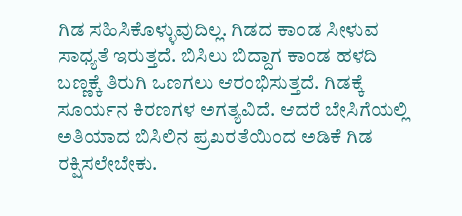ಗಿಡ ಸಹಿಸಿಕೊಳ್ಳುವುದಿಲ್ಲ. ಗಿಡದ ಕಾಂಡ ಸೀಳುವ ಸಾಧ್ಯತೆ ಇರುತ್ತದೆ. ಬಿಸಿಲು ಬಿದ್ದಾಗ ಕಾಂಡ ಹಳದಿ ಬಣ್ಣಕ್ಕೆ ತಿರುಗಿ ಒಣಗಲು ಆರಂಭಿಸುತ್ತದೆ. ಗಿಡಕ್ಕೆ ಸೂರ್ಯನ ಕಿರಣಗಳ ಅಗತ್ಯವಿದೆ. ಆದರೆ ಬೇಸಿಗೆಯಲ್ಲಿ ಅತಿಯಾದ ಬಿಸಿಲಿನ ಪ್ರಖರತೆಯಿಂದ ಅಡಿಕೆ ಗಿಡ ರಕ್ಷಿಸಲೇಬೇಕು.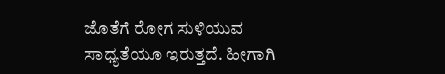ಜೊತೆಗೆ ರೋಗ ಸುಳಿಯುವ ಸಾಧ್ಯತೆಯೂ ಇರುತ್ತದೆ. ಹೀಗಾಗಿ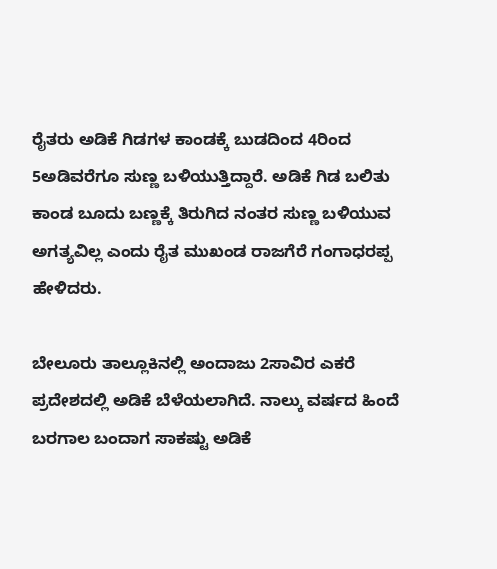ರೈತರು ಅಡಿಕೆ ಗಿಡಗಳ ಕಾಂಡಕ್ಕೆ ಬುಡದಿಂದ 4ರಿಂದ 5ಅಡಿವರೆಗೂ ಸುಣ್ಣ ಬಳಿಯುತ್ತಿದ್ದಾರೆ. ಅಡಿಕೆ ಗಿಡ ಬಲಿತು ಕಾಂಡ ಬೂದು ಬಣ್ಣಕ್ಕೆ ತಿರುಗಿದ ನಂತರ ಸುಣ್ಣ ಬಳಿಯುವ ಅಗತ್ಯವಿಲ್ಲ ಎಂದು ರೈತ ಮುಖಂಡ ರಾಜಗೆರೆ ಗಂಗಾಧರಪ್ಪ ಹೇಳಿದರು.

ಬೇಲೂರು ತಾಲ್ಲೂಕಿನಲ್ಲಿ ಅಂದಾಜು 2ಸಾವಿರ ಎಕರೆ ಪ್ರದೇಶದಲ್ಲಿ ಅಡಿಕೆ ಬೆಳೆಯಲಾಗಿದೆ. ನಾಲ್ಕು ವರ್ಷದ ಹಿಂದೆ ಬರಗಾಲ ಬಂದಾಗ ಸಾಕಷ್ಟು ಅಡಿಕೆ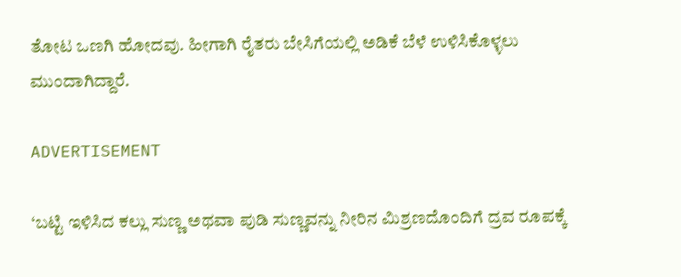ತೋಟ ಒಣಗಿ ಹೋದವು. ಹೀಗಾಗಿ ರೈತರು ಬೇಸಿಗೆಯಲ್ಲಿ ಅಡಿಕೆ ಬೆಳೆ ಉಳಿಸಿಕೊಳ್ಳಲು ಮುಂದಾಗಿದ್ದಾರೆ.

ADVERTISEMENT

‘ಬಟ್ಟಿ ಇಳಿಸಿದ ಕಲ್ಲು ಸುಣ್ಣ ಅಥವಾ ಪುಡಿ ಸುಣ್ಣವನ್ನು ನೀರಿನ ಮಿಶ್ರಣದೊಂದಿಗೆ ದ್ರವ ರೂಪಕ್ಕೆ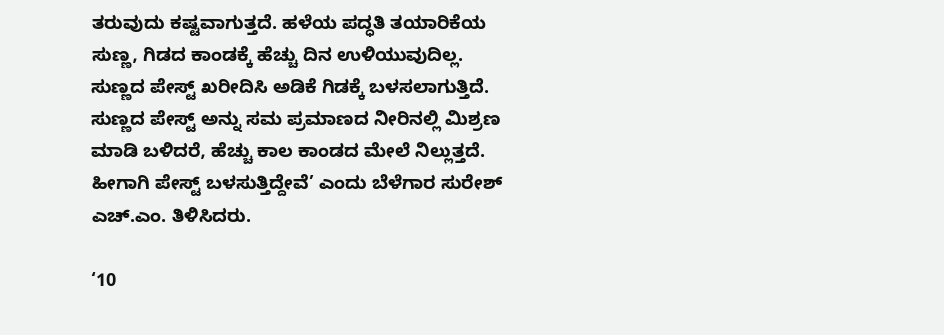ತರುವುದು ಕಷ್ಟವಾಗುತ್ತದೆ. ಹಳೆಯ ಪದ್ಧತಿ ತಯಾರಿಕೆಯ ಸುಣ್ಣ, ಗಿಡದ ಕಾಂಡಕ್ಕೆ ಹೆಚ್ಚು ದಿನ ಉಳಿಯುವುದಿಲ್ಲ. ಸುಣ್ಣದ ಪೇಸ್ಟ್ ಖರೀದಿಸಿ ಅಡಿಕೆ ಗಿಡಕ್ಕೆ ಬಳಸಲಾಗುತ್ತಿದೆ. ಸುಣ್ಣದ ಪೇಸ್ಟ್ ಅನ್ನು ಸಮ ಪ್ರಮಾಣದ ನೀರಿನಲ್ಲಿ ಮಿಶ್ರಣ ಮಾಡಿ ಬಳಿದರೆ, ಹೆಚ್ಚು ಕಾಲ ಕಾಂಡದ ಮೇಲೆ ನಿಲ್ಲುತ್ತದೆ. ಹೀಗಾಗಿ ಪೇಸ್ಟ್ ಬಳಸುತ್ತಿದ್ದೇವೆ’ ಎಂದು ಬೆಳೆಗಾರ ಸುರೇಶ್ ಎಚ್.ಎಂ. ತಿಳಿಸಿದರು.

‘10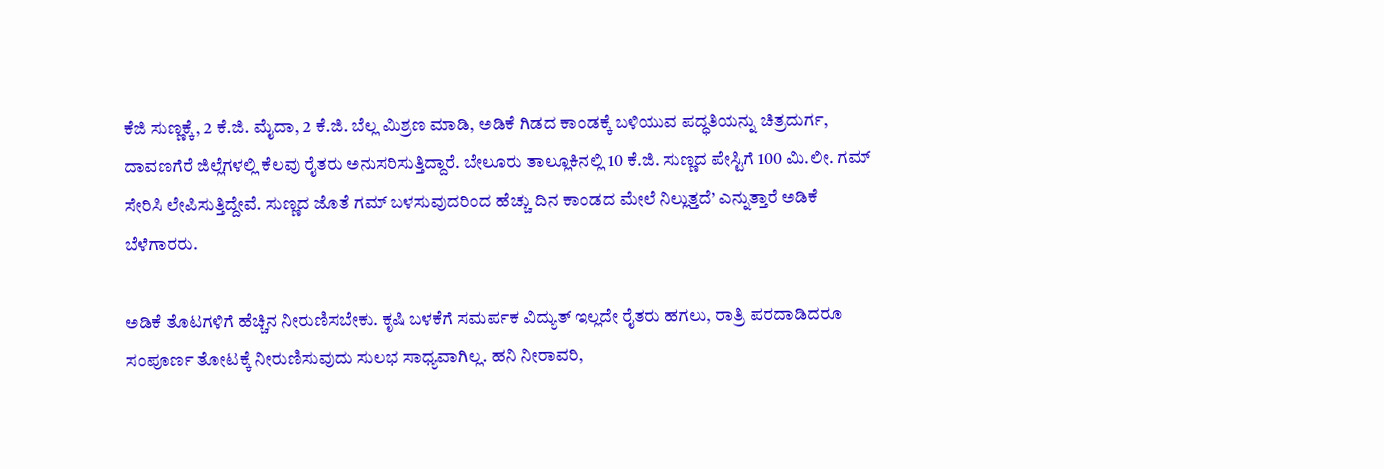ಕೆಜಿ ಸುಣ್ಣಕ್ಕೆ, 2 ಕೆ.ಜಿ. ಮೈದಾ, 2 ಕೆ.ಜಿ. ಬೆಲ್ಲ ಮಿಶ್ರಣ ಮಾಡಿ, ಅಡಿಕೆ ಗಿಡದ ಕಾಂಡಕ್ಕೆ ಬಳಿಯುವ ಪದ್ಧತಿಯನ್ನು ಚಿತ್ರದುರ್ಗ, ದಾವಣಗೆರೆ ಜಿಲ್ಲೆಗಳಲ್ಲಿ ಕೆಲವು ರೈತರು ಅನುಸರಿಸುತ್ತಿದ್ದಾರೆ. ಬೇಲೂರು ತಾಲ್ಲೂಕಿನಲ್ಲಿ 10 ಕೆ.ಜಿ. ಸುಣ್ಣದ ಪೇಸ್ಟಿಗೆ 100 ಮಿ.ಲೀ. ಗಮ್ ಸೇರಿಸಿ ಲೇಪಿಸುತ್ತಿದ್ದೇವೆ. ಸುಣ್ಣದ ಜೊತೆ ಗಮ್ ಬಳಸುವುದರಿಂದ ಹೆಚ್ಚು ದಿನ ಕಾಂಡದ ಮೇಲೆ ನಿಲ್ಲುತ್ತದೆ’ ಎನ್ನುತ್ತಾರೆ ಅಡಿಕೆ ಬೆಳೆಗಾರರು.

ಅಡಿಕೆ ತೊಟಗಳಿಗೆ ಹೆಚ್ಚಿನ ನೀರುಣಿಸಬೇಕು. ಕೃಷಿ ಬಳಕೆಗೆ ಸಮರ್ಪಕ ವಿದ್ಯುತ್ ಇಲ್ಲದೇ ರೈತರು ಹಗಲು, ರಾತ್ರಿ ಪರದಾಡಿದರೂ ಸಂಪೂರ್ಣ ತೋಟಕ್ಕೆ ನೀರುಣಿಸುವುದು ಸುಲಭ ಸಾಧ್ಯವಾಗಿಲ್ಲ. ಹನಿ ನೀರಾವರಿ,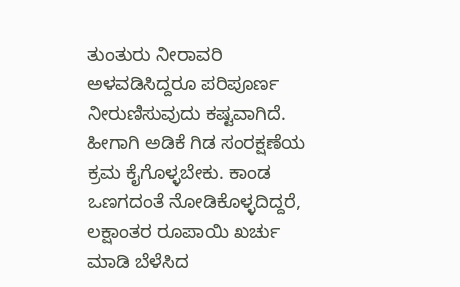ತುಂತುರು ನೀರಾವರಿ ಅಳವಡಿಸಿದ್ದರೂ ಪರಿಪೂರ್ಣ ನೀರುಣಿಸುವುದು ಕಷ್ಟವಾಗಿದೆ. ಹೀಗಾಗಿ ಅಡಿಕೆ ಗಿಡ ಸಂರಕ್ಷಣೆಯ ಕ್ರಮ ಕೈಗೊಳ್ಳಬೇಕು. ಕಾಂಡ ಒಣಗದಂತೆ ನೋಡಿಕೊಳ್ಳದಿದ್ದರೆ, ಲಕ್ಷಾಂತರ ರೂಪಾಯಿ ಖರ್ಚು ಮಾಡಿ ಬೆಳೆಸಿದ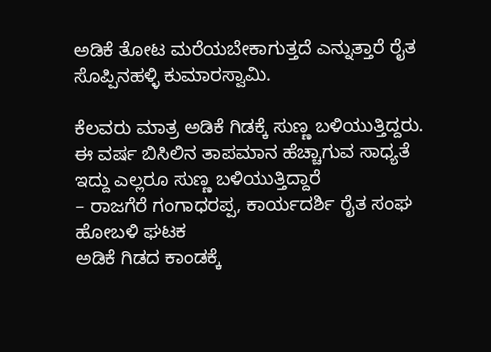ಅಡಿಕೆ ತೋಟ ಮರೆಯಬೇಕಾಗುತ್ತದೆ ಎನ್ನುತ್ತಾರೆ ರೈತ ಸೊಪ್ಪಿನಹಳ್ಳಿ ಕುಮಾರಸ್ವಾಮಿ.

ಕೆಲವರು ಮಾತ್ರ ಅಡಿಕೆ ಗಿಡಕ್ಕೆ ಸುಣ್ಣ ಬಳಿಯುತ್ತಿದ್ದರು. ಈ ವರ್ಷ ಬಿಸಿಲಿನ ತಾಪಮಾನ ಹೆಚ್ಚಾಗುವ ಸಾಧ್ಯತೆ ಇದ್ದು ಎಲ್ಲರೂ ಸುಣ್ಣ ಬಳಿಯುತ್ತಿದ್ದಾರೆ
– ರಾಜಗೆರೆ ಗಂಗಾಧರಪ್ಪ, ಕಾರ್ಯದರ್ಶಿ ರೈತ ಸಂಘ ಹೋಬಳಿ ಘಟಕ
ಅಡಿಕೆ ಗಿಡದ ಕಾಂಡಕ್ಕೆ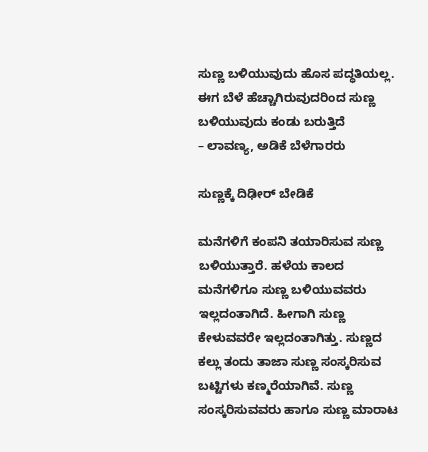ಸುಣ್ಣ ಬಳಿಯುವುದು ಹೊಸ ಪದ್ಧತಿಯಲ್ಲ. ಈಗ ಬೆಳೆ ಹೆಚ್ಚಾಗಿರುವುದರಿಂದ ಸುಣ್ಣ ಬಳಿಯುವುದು ಕಂಡು ಬರುತ್ತಿದೆ
– ಲಾವಣ್ಯ, ಅಡಿಕೆ ಬೆಳೆಗಾರರು

ಸುಣ್ಣಕ್ಕೆ ದಿಢೀರ್ ಬೇಡಿಕೆ

ಮನೆಗಳಿಗೆ ಕಂಪನಿ ತಯಾರಿಸುವ ಸುಣ್ಣ ಬಳಿಯುತ್ತಾರೆ. ಹಳೆಯ ಕಾಲದ ಮನೆಗಳಿಗೂ ಸುಣ್ಣ ಬಳಿಯುವವರು ಇಲ್ಲದಂತಾಗಿದೆ. ಹೀಗಾಗಿ ಸುಣ್ಣ ಕೇಳುವವರೇ ಇಲ್ಲದಂತಾಗಿತ್ತು. ಸುಣ್ಣದ ಕಲ್ಲು ತಂದು ತಾಜಾ ಸುಣ್ಣ ಸಂಸ್ಕರಿಸುವ ಬಟ್ಟಿಗಳು ಕಣ್ಮರೆಯಾಗಿವೆ. ಸುಣ್ಣ ಸಂಸ್ಕರಿಸುವವರು ಹಾಗೂ ಸುಣ್ಣ ಮಾರಾಟ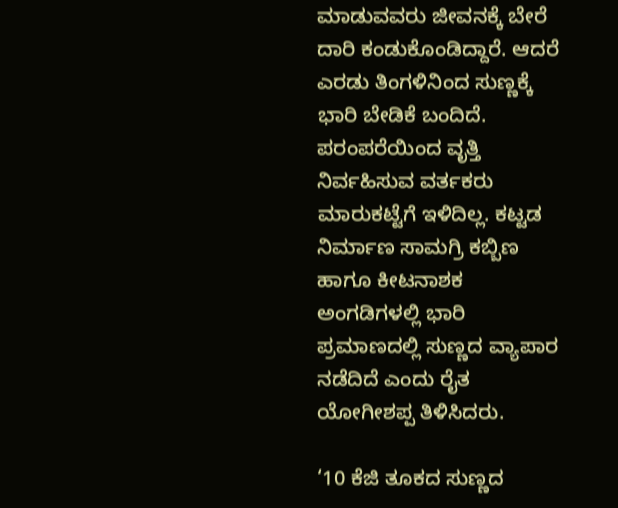ಮಾಡುವವರು ಜೀವನಕ್ಕೆ ಬೇರೆ ದಾರಿ ಕಂಡುಕೊಂಡಿದ್ದಾರೆ. ಆದರೆ ಎರಡು ತಿಂಗಳಿನಿಂದ ಸುಣ್ಣಕ್ಕೆ ಭಾರಿ ಬೇಡಿಕೆ ಬಂದಿದೆ. ಪರಂಪರೆಯಿಂದ ವೃತ್ತಿ ನಿರ್ವಹಿಸುವ ವರ್ತಕರು ಮಾರುಕಟ್ಟೆಗೆ ಇಳಿದಿಲ್ಲ. ಕಟ್ಟಡ ನಿರ್ಮಾಣ ಸಾಮಗ್ರಿ ಕಬ್ಬಿಣ ಹಾಗೂ ಕೀಟನಾಶಕ ಅಂಗಡಿಗಳಲ್ಲಿ ಭಾರಿ ಪ್ರಮಾಣದಲ್ಲಿ ಸುಣ್ಣದ ವ್ಯಾಪಾರ ನಡೆದಿದೆ ಎಂದು ರೈತ ಯೋಗೀಶಪ್ಪ ತಿಳಿಸಿದರು.

‘10 ಕೆಜಿ ತೂಕದ ಸುಣ್ಣದ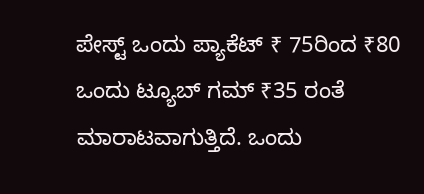ಪೇಸ್ಟ್ ಒಂದು ಪ್ಯಾಕೆಟ್ ₹ 75ರಿಂದ ₹80  ಒಂದು ಟ್ಯೂಬ್ ಗಮ್ ₹35 ರಂತೆ ಮಾರಾಟವಾಗುತ್ತಿದೆ. ಒಂದು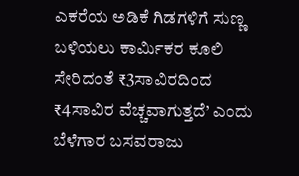ಎಕರೆಯ ಅಡಿಕೆ ಗಿಡಗಳಿಗೆ ಸುಣ್ಣ ಬಳಿಯಲು ಕಾರ್ಮಿಕರ ಕೂಲಿ ಸೇರಿದಂತೆ ₹3ಸಾವಿರದಿಂದ ₹4ಸಾವಿರ ವೆಚ್ಚವಾಗುತ್ತದೆ’ ಎಂದು ಬೆಳೆಗಾರ ಬಸವರಾಜು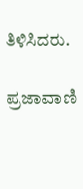ತಿಳಿಸಿದರು.

ಪ್ರಜಾವಾಣಿ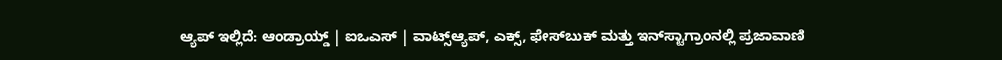ಆ್ಯಪ್ ಇಲ್ಲಿದೆ: ಆಂಡ್ರಾಯ್ಡ್ | ಐಒಎಸ್ | ವಾಟ್ಸ್ಆ್ಯಪ್, ಎಕ್ಸ್, ಫೇಸ್‌ಬುಕ್ ಮತ್ತು ಇನ್‌ಸ್ಟಾಗ್ರಾಂನಲ್ಲಿ ಪ್ರಜಾವಾಣಿ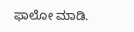ಫಾಲೋ ಮಾಡಿ.